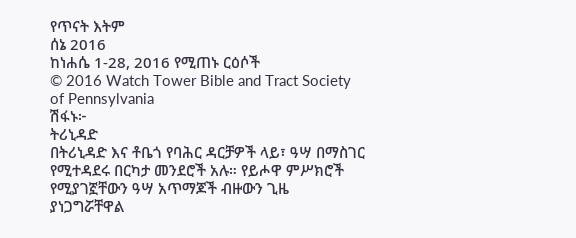የጥናት እትም
ሰኔ 2016
ከነሐሴ 1-28, 2016 የሚጠኑ ርዕሶች
© 2016 Watch Tower Bible and Tract Society of Pennsylvania
ሽፋኑ፦
ትሪኒዳድ
በትሪኒዳድ እና ቶቤጎ የባሕር ዳርቻዎች ላይ፣ ዓሣ በማስገር የሚተዳደሩ በርካታ መንደሮች አሉ። የይሖዋ ምሥክሮች የሚያገኟቸውን ዓሣ አጥማጆች ብዙውን ጊዜ ያነጋግሯቸዋል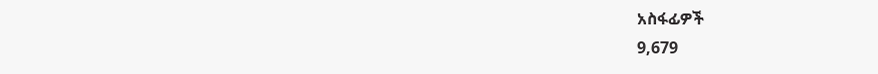አስፋፊዎች
9,679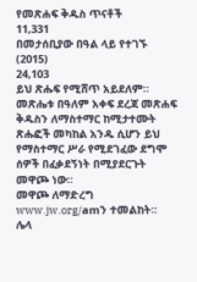የመጽሐፍ ቅዱስ ጥናቶች
11,331
በመታሰቢያው በዓል ላይ የተገኙ (2015)
24,103
ይህ ጽሑፍ የሚሸጥ አይደለም። መጽሔቱ በዓለም አቀፍ ደረጃ መጽሐፍ ቅዱስን ለማስተማር ከሚታተሙት ጽሑፎች መካከል አንዱ ሲሆን ይህ የማስተማር ሥራ የሚደገፈው ደግሞ ሰዎች በፈቃደኝነት በሚያደርጉት መዋጮ ነው።
መዋጮ ለማድረግ www.jw.org/amን ተመልከት።
ሌላ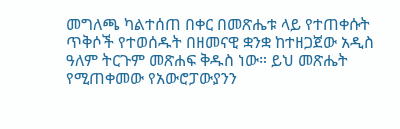መግለጫ ካልተሰጠ በቀር በመጽሔቱ ላይ የተጠቀሱት ጥቅሶች የተወሰዱት በዘመናዊ ቋንቋ ከተዘጋጀው አዲስ ዓለም ትርጉም መጽሐፍ ቅዱስ ነው። ይህ መጽሔት የሚጠቀመው የአውሮፓውያንን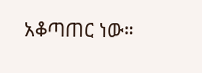አቆጣጠር ነው።